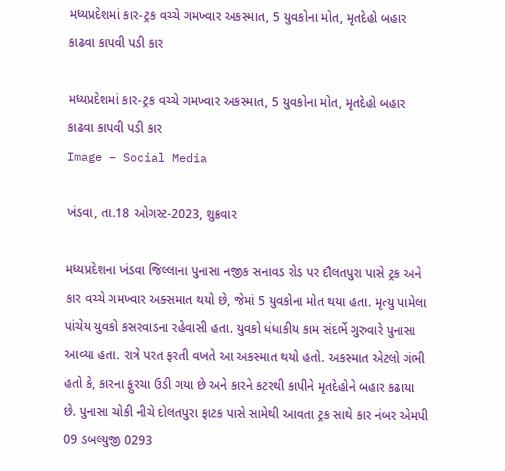મધ્યપ્રદેશમાં કાર-ટ્રક વચ્ચે ગમખ્વાર અકસ્માત, 5 યુવકોના મોત, મૃતદેહો બહાર કાઢવા કાપવી પડી કાર

મધ્યપ્રદેશમાં કાર-ટ્રક વચ્ચે ગમખ્વાર અકસ્માત, 5 યુવકોના મોત, મૃતદેહો બહાર કાઢવા કાપવી પડી કાર
Image – Social Media

ખંડવા, તા.18 ઓગસ્ટ-2023, શુક્રવાર

મધ્યપ્રદેશના ખંડવા જિલ્લાના પુનાસા નજીક સનાવડ રોડ પર દૌલતપુરા પાસે ટ્રક અને કાર વચ્ચે ગમખ્વાર અક્સમાત થયો છે, જેમાં 5 યુવકોના મોત થયા હતા. મૃત્યુ પામેલા પાંચેય યુવકો કસરવાડના રહેવાસી હતા. યુવકો ધંધાકીય કામ સંદર્ભે ગુરુવારે પુનાસા આવ્યા હતા. રાત્રે પરત ફરતી વખતે આ અકસ્માત થયો હતો. અકસ્માત એટલો ગંભી હતો કે, કારના ફુરચા ઉડી ગયા છે અને કારને કટરથી કાપીને મૃતદેહોને બહાર કઢાયા છે. પુનાસા ચોકી નીચે દોલતપુરા ફાટક પાસે સામેથી આવતા ટ્રક સાથે કાર નંબર એમપી 09 ડબલ્યુજી 0293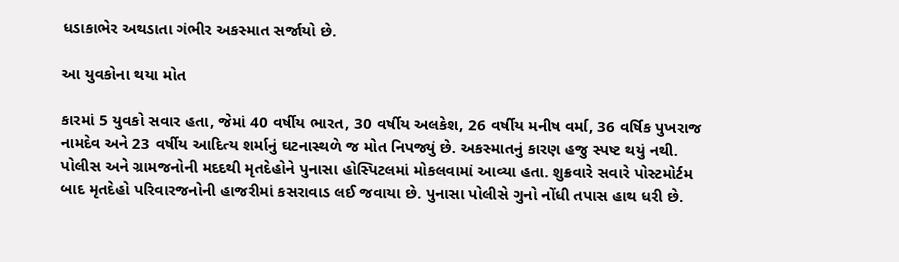ધડાકાભેર અથડાતા ગંભીર અકસ્માત સર્જાયો છે.

આ યુવકોના થયા મોત

કારમાં 5 યુવકો સવાર હતા, જેમાં 40 વર્ષીય ભારત, 30 વર્ષીય અલકેશ, 26 વર્ષીય મનીષ વર્મા, 36 વર્ષિક પુખરાજ નામદેવ અને 23 વર્ષીય આદિત્ય શર્માનું ઘટનાસ્થળે જ મોત નિપજ્યું છે. અકસ્માતનું કારણ હજુ સ્પષ્ટ થયું નથી. પોલીસ અને ગ્રામજનોની મદદથી મૃતદેહોને પુનાસા હોસ્પિટલમાં મોકલવામાં આવ્યા હતા. શુક્રવારે સવારે પોસ્ટમોર્ટમ બાદ મૃતદેહો પરિવારજનોની હાજરીમાં કસરાવાડ લઈ જવાયા છે. પુનાસા પોલીસે ગુનો નોંધી તપાસ હાથ ધરી છે.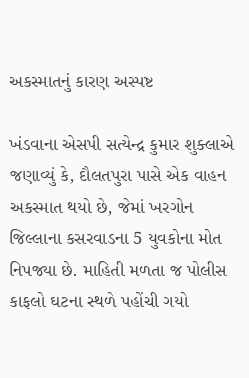અકસ્માતનું કારણ અસ્પષ્ટ

ખંડવાના એસપી સત્યેન્દ્ર કુમાર શુક્લાએ જણાવ્યું કે, દૌલતપુરા પાસે એક વાહન અકસ્માત થયો છે, જેમાં ખરગોન જિલ્લાના કસરવાડના 5 યુવકોના મોત નિપજ્યા છે. માહિતી મળતા જ પોલીસ કાફલો ઘટના સ્થળે પહોંચી ગયો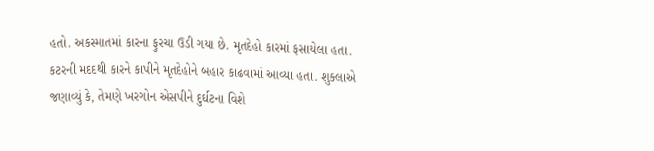હતો. અકસ્માતમાં કારના ફુરચા ઉડી ગયા છે. મૃતદેહો કારમાં ફસાયેલા હતા. કટરની મદદથી કારને કાપીને મૃતદેહોને બહાર કાઢવામાં આવ્યા હતા. શુક્લાએ જણાવ્યું કે, તેમણે ખરગોન એસપીને દુર્ઘટના વિશે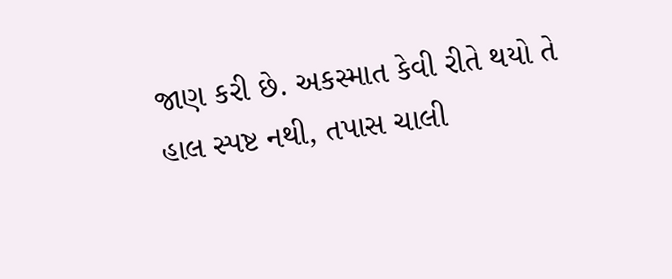જાણ કરી છે. અકસ્માત કેવી રીતે થયો તે હાલ સ્પષ્ટ નથી, તપાસ ચાલી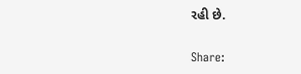રહી છે.

Share: